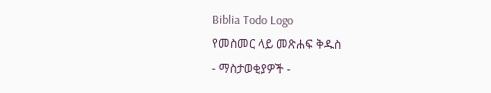Biblia Todo Logo
የመስመር ላይ መጽሐፍ ቅዱስ
- ማስታወቂያዎች -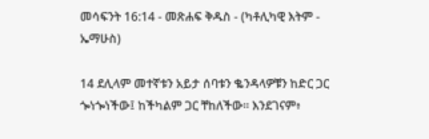መሳፍንት 16:14 - መጽሐፍ ቅዱስ - (ካቶሊካዊ እትም - ኤማሁስ)

14 ደሊላም መተኛቱን አይታ ሰባቱን ቈንዳላዎቹን ከድር ጋር ጐነጐነችው፤ ከችካልም ጋር ቸከለችው። እንደገናም፥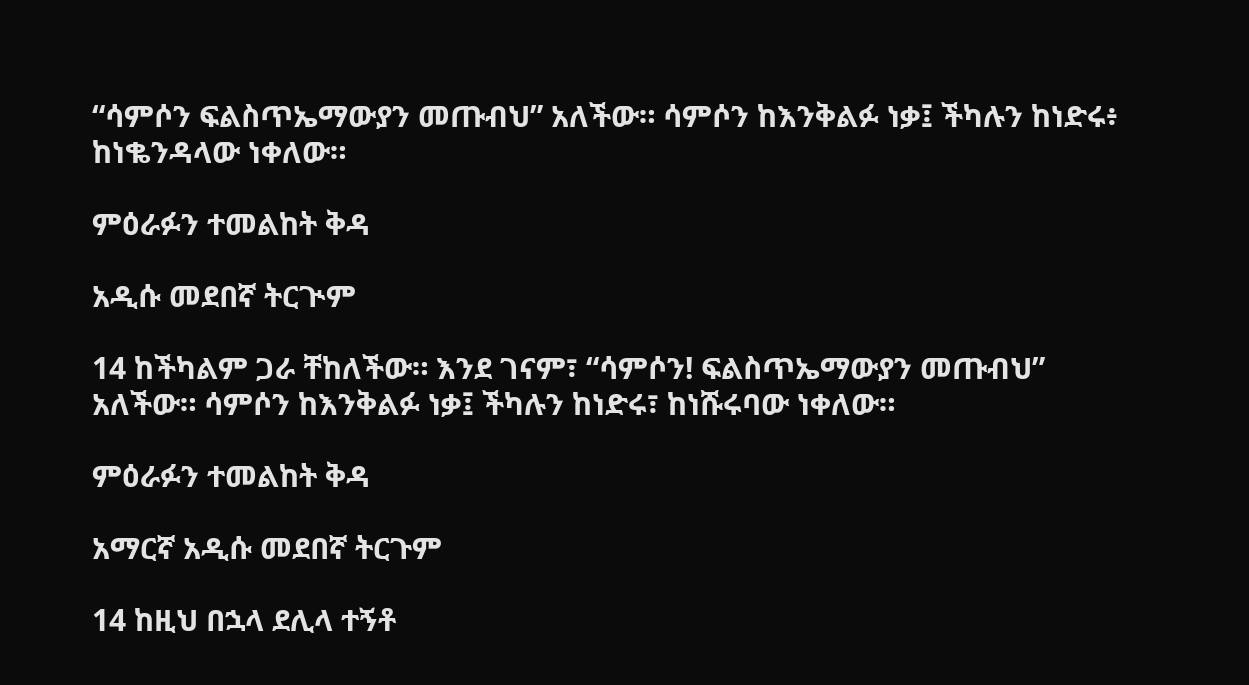“ሳምሶን ፍልስጥኤማውያን መጡብህ” አለችው። ሳምሶን ከእንቅልፉ ነቃ፤ ችካሉን ከነድሩ፥ ከነቈንዳላው ነቀለው።

ምዕራፉን ተመልከት ቅዳ

አዲሱ መደበኛ ትርጒም

14 ከችካልም ጋራ ቸከለችው። እንደ ገናም፣ “ሳምሶን! ፍልስጥኤማውያን መጡብህ” አለችው። ሳምሶን ከእንቅልፉ ነቃ፤ ችካሉን ከነድሩ፣ ከነሹሩባው ነቀለው።

ምዕራፉን ተመልከት ቅዳ

አማርኛ አዲሱ መደበኛ ትርጉም

14 ከዚህ በኋላ ደሊላ ተኝቶ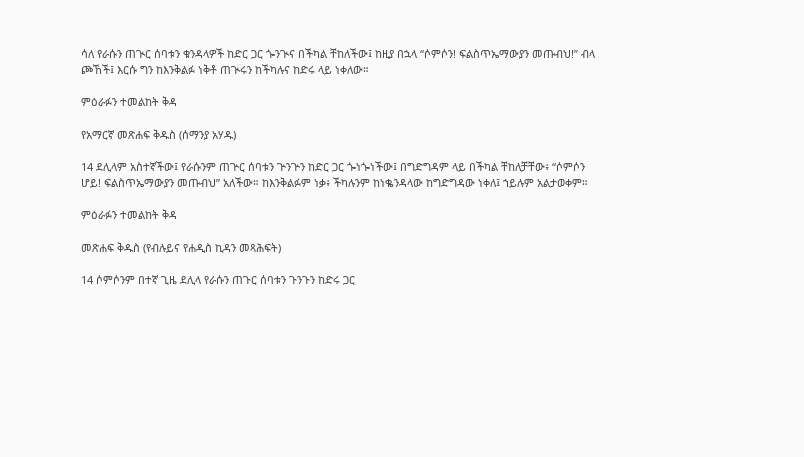ሳለ የራሱን ጠጒር ሰባቱን ቁንዳላዎች ከድር ጋር ጐንጒና በችካል ቸከለችው፤ ከዚያ በኋላ “ሶምሶን! ፍልስጥኤማውያን መጡብህ!” ብላ ጮኸች፤ እርሱ ግን ከእንቅልፉ ነቅቶ ጠጒሩን ከችካሉና ከድሩ ላይ ነቀለው።

ምዕራፉን ተመልከት ቅዳ

የአማርኛ መጽሐፍ ቅዱስ (ሰማንያ አሃዱ)

14 ደሊላም አስተኛችው፤ የራሱንም ጠጕር ሰባቱን ጕንጕን ከድር ጋር ጐነጐነችው፤ በግድግዳም ላይ በችካል ቸከለቻቸው፥ “ሶምሶን ሆይ! ፍልስጥኤማውያን መጡብህ” አለችው። ከእንቅልፉም ነቃ፥ ችካሉንም ከነቈንዳላው ከግድግዳው ነቀለ፤ ኀይሉም አልታወቀም።

ምዕራፉን ተመልከት ቅዳ

መጽሐፍ ቅዱስ (የብሉይና የሐዲስ ኪዳን መጻሕፍት)

14 ሶምሶንም በተኛ ጊዜ ደሊላ የራሱን ጠጉር ሰባቱን ጉንጉን ከድሩ ጋር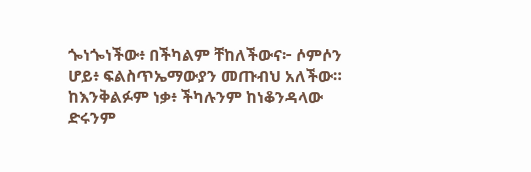ጐነጐነችው፥ በችካልም ቸከለችውና፦ ሶምሶን ሆይ፥ ፍልስጥኤማውያን መጡብህ አለችው። ከእንቅልፉም ነቃ፥ ችካሉንም ከነቆንዳላው ድሩንም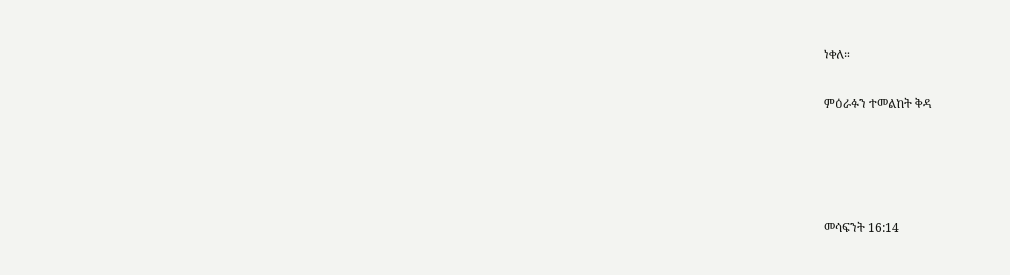ነቀለ።

ምዕራፉን ተመልከት ቅዳ




መሳፍንት 16:14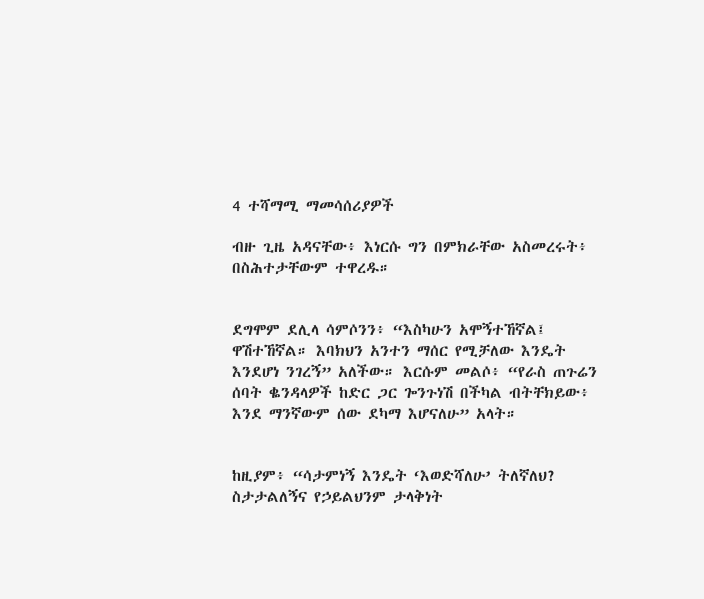4 ተሻማሚ ማመሳሰሪያዎች

ብዙ ጊዜ አዳናቸው፥ እነርሱ ግን በምክራቸው አስመረሩት፥ በስሕተታቸውም ተዋረዱ።


ደግሞም ደሊላ ሳምሶንን፥ “እስካሁን አሞኝተኸኛል፤ ዋሽተኸኛል። እባክህን አንተን ማሰር የሚቻለው እንዴት እንደሆነ ንገረኝ” አለችው። እርሱም መልሶ፥ “የራስ ጠጉሬን ሰባት ቈንዳላዎች ከድር ጋር ጐንጉነሽ በችካል ብትቸክይው፥ እንደ ማንኛውም ሰው ደካማ እሆናለሁ” አላት።


ከዚያም፥ “ሳታምነኝ እንዴት ‘እወድሻለሁ’ ትለኛለህ? ስታታልለኝና የኃይልህንም ታላቅነት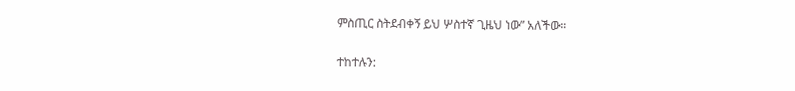ምስጢር ስትደብቀኝ ይህ ሦስተኛ ጊዜህ ነው” አለችው።


ተከተሉን: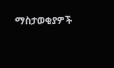ማስታወቂያዎች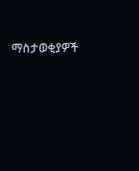ማስታወቂያዎች